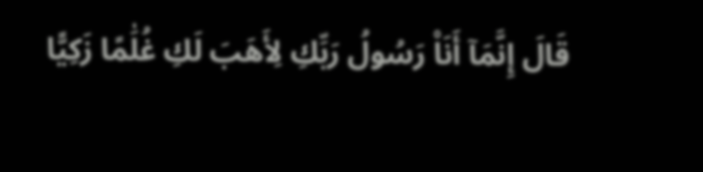قَالَ إِنَّمَآ أَنَا۠ رَسُولُ رَبِّكِ لِأَهَبَ لَكِ غُلَٰمًا زَكِيًّا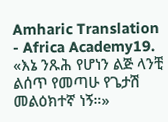Amharic Translation - Africa Academy19. «እኔ ንጹሕ የሆነን ልጅ ላንቺ ልሰጥ የመጣሁ የጌታሽ መልዕክተኛ ነኝ።»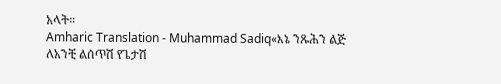አላት።
Amharic Translation - Muhammad Sadiq«እኔ ንጹሕን ልጅ ለአንቺ ልሰጥሽ የጌታሽ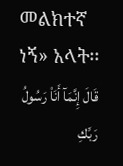መልክተኛ ነኝ» አላት፡፡
قَالَ إِنَّمَآ أَنَا۠ رَسُولُ رَبِّكِ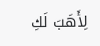لِأَهَبَ لَكِ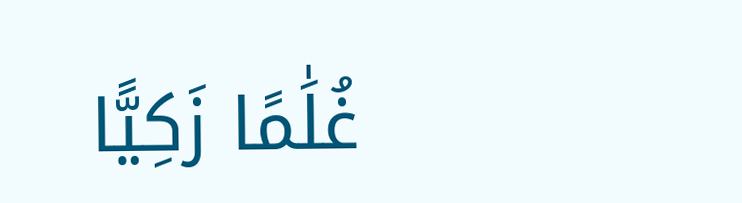غُلَٰمًا زَكِيًّا